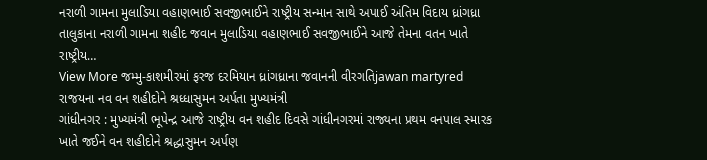નરાળી ગામના મુલાડિયા વહાણભાઈ સવજીભાઈને રાષ્ટ્રીય સન્માન સાથે અપાઈ અંતિમ વિદાય ધ્રાંગધ્રા તાલુકાના નરાળી ગામના શહીદ જવાન મુલાડિયા વહાણભાઈ સવજીભાઈને આજે તેમના વતન ખાતે રાષ્ટ્રીય…
View More જમ્મુ-કાશમીરમાં ફરજ દરમિયાન ધ્રાંગધ્રાના જવાનની વીરગતિjawan martyred
રાજયના નવ વન શહીદોને શ્રધ્ધાસુમન અર્પતા મુખ્યમંત્રી
ગાંધીનગર : મુખ્યમંત્રી ભૂપેન્દ્ર આજે રાષ્ટ્રીય વન શહીદ દિવસે ગાંધીનગરમાં રાજ્યના પ્રથમ વનપાલ સ્મારક ખાતે જઈને વન શહીદોને શ્રદ્ધાસુમન અર્પણ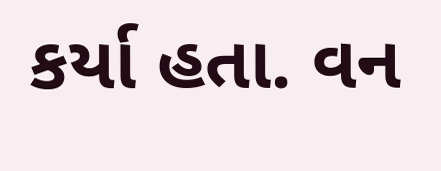કર્યા હતા. વન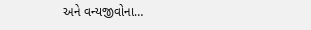અને વન્યજીવોના…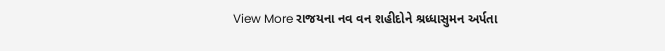View More રાજયના નવ વન શહીદોને શ્રધ્ધાસુમન અર્પતા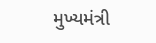મુખ્યમંત્રી